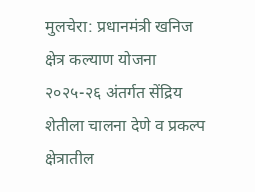मुलचेरा: प्रधानमंत्री खनिज क्षेत्र कल्याण योजना २०२५-२६ अंतर्गत सेंद्रिय शेतीला चालना देणे व प्रकल्प क्षेत्रातील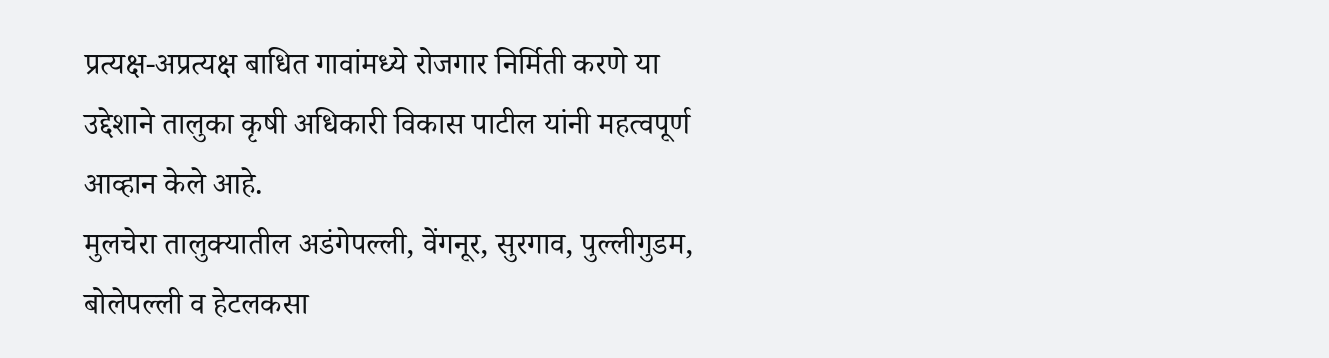प्रत्यक्ष-अप्रत्यक्ष बाधित गावांमध्ये रोजगार निर्मिती करणे या उद्देशाने तालुका कृषी अधिकारी विकास पाटील यांनी महत्वपूर्ण आव्हान केले आहे.
मुलचेरा तालुक्यातील अडंगेपल्ली, वेंगनूर, सुरगाव, पुल्लीगुडम, बोलेपल्ली व हेटलकसा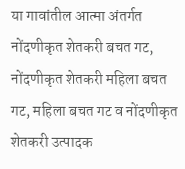या गावांतील आत्मा अंतर्गत नोंदणीकृत शेतकरी बचत गट, नोंदणीकृत शेतकरी महिला बचत गट, महिला बचत गट व नोंदणीकृत शेतकरी उत्पादक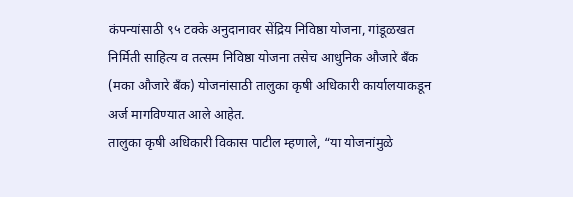कंपन्यांसाठी ९५ टक्के अनुदानावर सेंद्रिय निविष्ठा योजना, गांडूळखत निर्मिती साहित्य व तत्सम निविष्ठा योजना तसेच आधुनिक औजारे बँक (मका औजारे बँक) योजनांसाठी तालुका कृषी अधिकारी कार्यालयाकडून अर्ज मागविण्यात आले आहेत.
तालुका कृषी अधिकारी विकास पाटील म्हणाले, “या योजनांमुळे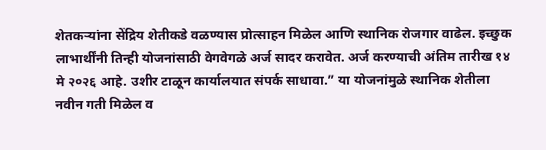शेतकऱ्यांना सेंद्रिय शेतीकडे वळण्यास प्रोत्साहन मिळेल आणि स्थानिक रोजगार वाढेल. इच्छुक लाभार्थींनी तिन्ही योजनांसाठी वेगवेगळे अर्ज सादर करावेत. अर्ज करण्याची अंतिम तारीख १४ मे २०२६ आहे. उशीर टाळून कार्यालयात संपर्क साधावा.” या योजनांमुळे स्थानिक शेतीला नवीन गती मिळेल व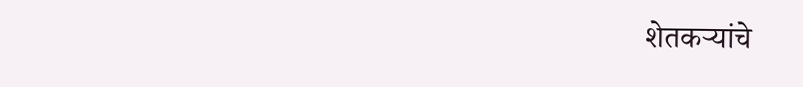शेतकऱ्यांचे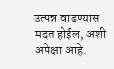उत्पन्न वाढण्यास मदत होईल, अशी अपेक्षा आहे.